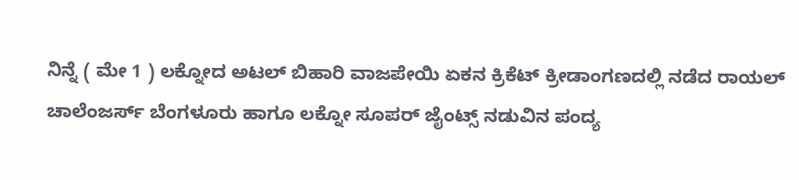ನಿನ್ನೆ ( ಮೇ 1 ) ಲಕ್ನೋದ ಅಟಲ್ ಬಿಹಾರಿ ವಾಜಪೇಯಿ ಏಕನ ಕ್ರಿಕೆಟ್ ಕ್ರೀಡಾಂಗಣದಲ್ಲಿ ನಡೆದ ರಾಯಲ್ ಚಾಲೆಂಜರ್ಸ್ ಬೆಂಗಳೂರು ಹಾಗೂ ಲಕ್ನೋ ಸೂಪರ್ ಜೈಂಟ್ಸ್ ನಡುವಿನ ಪಂದ್ಯ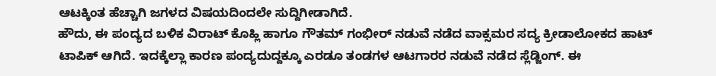ಆಟಕ್ಕಿಂತ ಹೆಚ್ಚಾಗಿ ಜಗಳದ ವಿಷಯದಿಂದಲೇ ಸುದ್ದಿಗೀಡಾಗಿದೆ.
ಹೌದು, ಈ ಪಂದ್ಯದ ಬಳಿಕ ವಿರಾಟ್ ಕೊಹ್ಲಿ ಹಾಗೂ ಗೌತಮ್ ಗಂಭೀರ್ ನಡುವೆ ನಡೆದ ವಾಕ್ಸಮರ ಸದ್ಯ ಕ್ರೀಡಾಲೋಕದ ಹಾಟ್ ಟಾಪಿಕ್ ಆಗಿದೆ. ಇದಕ್ಕೆಲ್ಲಾ ಕಾರಣ ಪಂದ್ಯದುದ್ದಕ್ಕೂ ಎರಡೂ ತಂಡಗಳ ಆಟಗಾರರ ನಡುವೆ ನಡೆದ ಸ್ಲೆಡ್ಜಿಂಗ್. ಈ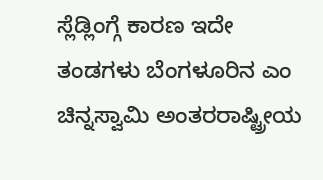ಸ್ಲೆಡ್ಲಿಂಗ್ಗೆ ಕಾರಣ ಇದೇ ತಂಡಗಳು ಬೆಂಗಳೂರಿನ ಎಂ ಚಿನ್ನಸ್ವಾಮಿ ಅಂತರರಾಷ್ಟ್ರೀಯ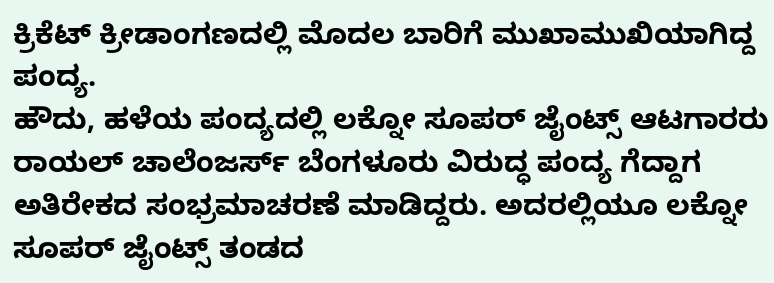ಕ್ರಿಕೆಟ್ ಕ್ರೀಡಾಂಗಣದಲ್ಲಿ ಮೊದಲ ಬಾರಿಗೆ ಮುಖಾಮುಖಿಯಾಗಿದ್ದ ಪಂದ್ಯ.
ಹೌದು, ಹಳೆಯ ಪಂದ್ಯದಲ್ಲಿ ಲಕ್ನೋ ಸೂಪರ್ ಜೈಂಟ್ಸ್ ಆಟಗಾರರು ರಾಯಲ್ ಚಾಲೆಂಜರ್ಸ್ ಬೆಂಗಳೂರು ವಿರುದ್ಧ ಪಂದ್ಯ ಗೆದ್ದಾಗ ಅತಿರೇಕದ ಸಂಭ್ರಮಾಚರಣೆ ಮಾಡಿದ್ದರು. ಅದರಲ್ಲಿಯೂ ಲಕ್ನೋ ಸೂಪರ್ ಜೈಂಟ್ಸ್ ತಂಡದ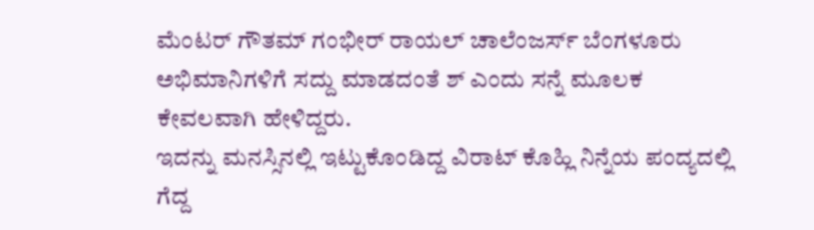ಮೆಂಟರ್ ಗೌತಮ್ ಗಂಭೀರ್ ರಾಯಲ್ ಚಾಲೆಂಜರ್ಸ್ ಬೆಂಗಳೂರು ಅಭಿಮಾನಿಗಳಿಗೆ ಸದ್ದು ಮಾಡದಂತೆ ಶ್ ಎಂದು ಸನ್ನೆ ಮೂಲಕ ಕೇವಲವಾಗಿ ಹೇಳಿದ್ದರು.
ಇದನ್ನು ಮನಸ್ಸಿನಲ್ಲಿ ಇಟ್ಟುಕೊಂಡಿದ್ದ ವಿರಾಟ್ ಕೊಹ್ಲಿ ನಿನ್ನೆಯ ಪಂದ್ಯದಲ್ಲಿ ಗೆದ್ದ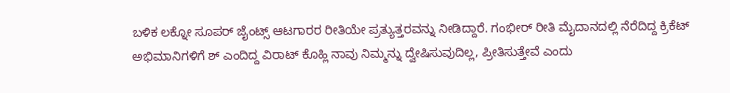ಬಳಿಕ ಲಕ್ನೋ ಸೂಪರ್ ಜೈಂಟ್ಸ್ ಆಟಗಾರರ ರೀತಿಯೇ ಪ್ರತ್ಯುತ್ತರವನ್ನು ನೀಡಿದ್ದಾರೆ. ಗಂಭೀರ್ ರೀತಿ ಮೈದಾನದಲ್ಲಿ ನೆರೆದಿದ್ದ ಕ್ರಿಕೆಟ್ ಅಭಿಮಾನಿಗಳಿಗೆ ಶ್ ಎಂದಿದ್ದ ವಿರಾಟ್ ಕೊಹ್ಲಿ ನಾವು ನಿಮ್ಮನ್ನು ದ್ವೇಷಿಸುವುದಿಲ್ಲ, ಪ್ರೀತಿಸುತ್ತೇವೆ ಎಂದು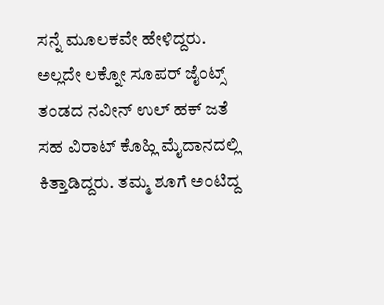ಸನ್ನೆ ಮೂಲಕವೇ ಹೇಳಿದ್ದರು.
ಅಲ್ಲದೇ ಲಕ್ನೋ ಸೂಪರ್ ಜೈಂಟ್ಸ್ ತಂಡದ ನವೀನ್ ಉಲ್ ಹಕ್ ಜತೆ ಸಹ ವಿರಾಟ್ ಕೊಹ್ಲಿ ಮೈದಾನದಲ್ಲಿ ಕಿತ್ತಾಡಿದ್ದರು. ತಮ್ಮ ಶೂಗೆ ಅಂಟಿದ್ದ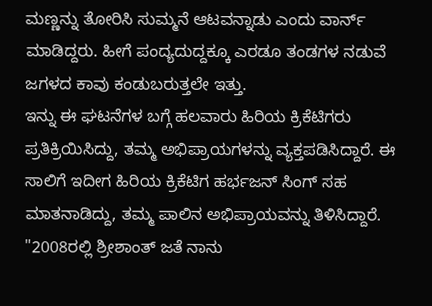ಮಣ್ಣನ್ನು ತೋರಿಸಿ ಸುಮ್ಮನೆ ಆಟವನ್ನಾಡು ಎಂದು ವಾರ್ನ್ ಮಾಡಿದ್ದರು. ಹೀಗೆ ಪಂದ್ಯದುದ್ದಕ್ಕೂ ಎರಡೂ ತಂಡಗಳ ನಡುವೆ ಜಗಳದ ಕಾವು ಕಂಡುಬರುತ್ತಲೇ ಇತ್ತು.
ಇನ್ನು ಈ ಘಟನೆಗಳ ಬಗ್ಗೆ ಹಲವಾರು ಹಿರಿಯ ಕ್ರಿಕೆಟಿಗರು ಪ್ರತಿಕ್ರಿಯಿಸಿದ್ದು, ತಮ್ಮ ಅಭಿಪ್ರಾಯಗಳನ್ನು ವ್ಯಕ್ತಪಡಿಸಿದ್ದಾರೆ. ಈ ಸಾಲಿಗೆ ಇದೀಗ ಹಿರಿಯ ಕ್ರಿಕೆಟಿಗ ಹರ್ಭಜನ್ ಸಿಂಗ್ ಸಹ ಮಾತನಾಡಿದ್ದು, ತಮ್ಮ ಪಾಲಿನ ಅಭಿಪ್ರಾಯವನ್ನು ತಿಳಿಸಿದ್ದಾರೆ.
"2008ರಲ್ಲಿ ಶ್ರೀಶಾಂತ್ ಜತೆ ನಾನು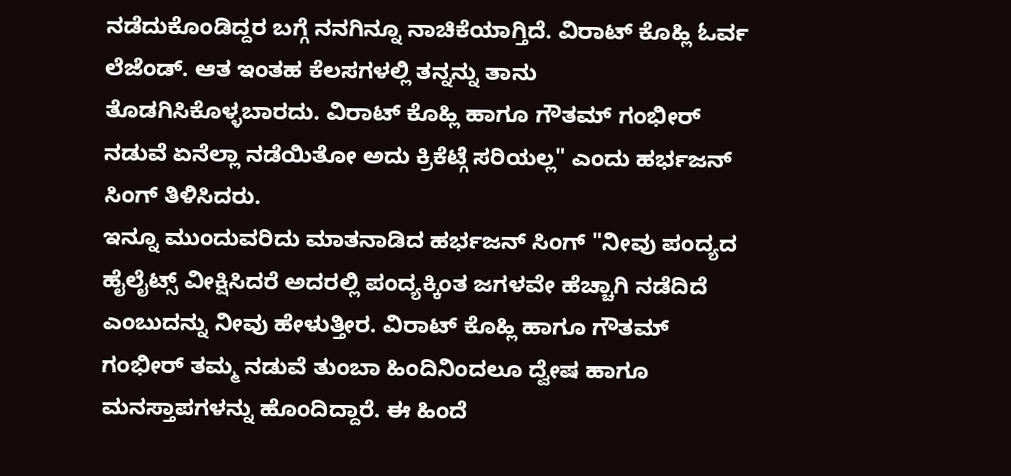ನಡೆದುಕೊಂಡಿದ್ದರ ಬಗ್ಗೆ ನನಗಿನ್ನೂ ನಾಚಿಕೆಯಾಗ್ತಿದೆ. ವಿರಾಟ್ ಕೊಹ್ಲಿ ಓರ್ವ ಲೆಜೆಂಡ್. ಆತ ಇಂತಹ ಕೆಲಸಗಳಲ್ಲಿ ತನ್ನನ್ನು ತಾನು ತೊಡಗಿಸಿಕೊಳ್ಳಬಾರದು. ವಿರಾಟ್ ಕೊಹ್ಲಿ ಹಾಗೂ ಗೌತಮ್ ಗಂಭೀರ್ ನಡುವೆ ಏನೆಲ್ಲಾ ನಡೆಯಿತೋ ಅದು ಕ್ರಿಕೆಟ್ಗೆ ಸರಿಯಲ್ಲ" ಎಂದು ಹರ್ಭಜನ್ ಸಿಂಗ್ ತಿಳಿಸಿದರು.
ಇನ್ನೂ ಮುಂದುವರಿದು ಮಾತನಾಡಿದ ಹರ್ಭಜನ್ ಸಿಂಗ್ "ನೀವು ಪಂದ್ಯದ ಹೈಲೈಟ್ಸ್ ವೀಕ್ಷಿಸಿದರೆ ಅದರಲ್ಲಿ ಪಂದ್ಯಕ್ಕಿಂತ ಜಗಳವೇ ಹೆಚ್ಚಾಗಿ ನಡೆದಿದೆ ಎಂಬುದನ್ನು ನೀವು ಹೇಳುತ್ತೀರ. ವಿರಾಟ್ ಕೊಹ್ಲಿ ಹಾಗೂ ಗೌತಮ್ ಗಂಭೀರ್ ತಮ್ಮ ನಡುವೆ ತುಂಬಾ ಹಿಂದಿನಿಂದಲೂ ದ್ವೇಷ ಹಾಗೂ ಮನಸ್ತಾಪಗಳನ್ನು ಹೊಂದಿದ್ದಾರೆ. ಈ ಹಿಂದೆ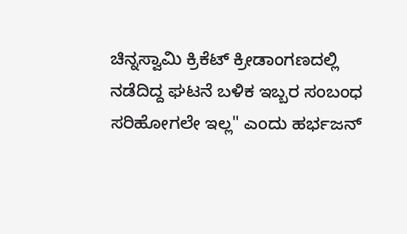ಚಿನ್ನಸ್ವಾಮಿ ಕ್ರಿಕೆಟ್ ಕ್ರೀಡಾಂಗಣದಲ್ಲಿ ನಡೆದಿದ್ದ ಘಟನೆ ಬಳಿಕ ಇಬ್ಬರ ಸಂಬಂಧ ಸರಿಹೋಗಲೇ ಇಲ್ಲ" ಎಂದು ಹರ್ಭಜನ್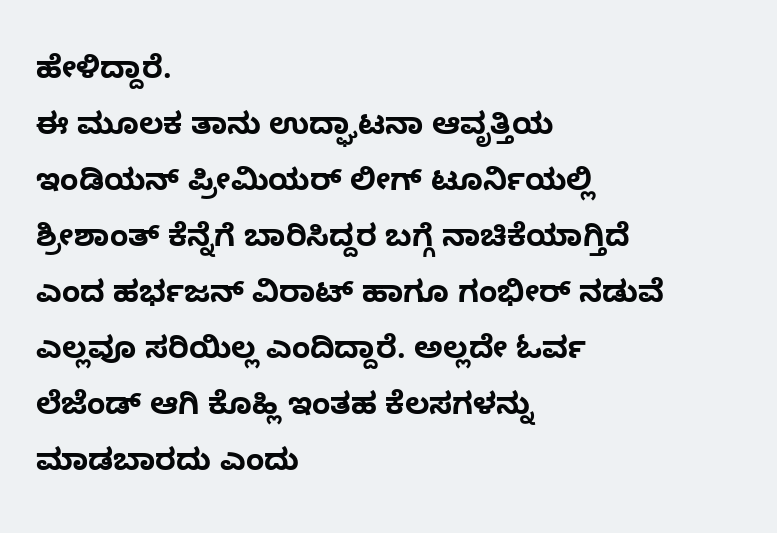ಹೇಳಿದ್ದಾರೆ.
ಈ ಮೂಲಕ ತಾನು ಉದ್ಘಾಟನಾ ಆವೃತ್ತಿಯ ಇಂಡಿಯನ್ ಪ್ರೀಮಿಯರ್ ಲೀಗ್ ಟೂರ್ನಿಯಲ್ಲಿ ಶ್ರೀಶಾಂತ್ ಕೆನ್ನೆಗೆ ಬಾರಿಸಿದ್ದರ ಬಗ್ಗೆ ನಾಚಿಕೆಯಾಗ್ತಿದೆ ಎಂದ ಹರ್ಭಜನ್ ವಿರಾಟ್ ಹಾಗೂ ಗಂಭೀರ್ ನಡುವೆ ಎಲ್ಲವೂ ಸರಿಯಿಲ್ಲ ಎಂದಿದ್ದಾರೆ. ಅಲ್ಲದೇ ಓರ್ವ ಲೆಜೆಂಡ್ ಆಗಿ ಕೊಹ್ಲಿ ಇಂತಹ ಕೆಲಸಗಳನ್ನು ಮಾಡಬಾರದು ಎಂದು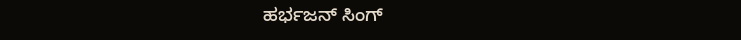ಹರ್ಭಜನ್ ಸಿಂಗ್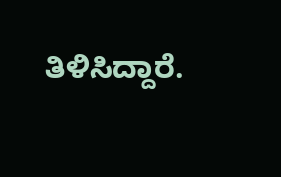ತಿಳಿಸಿದ್ದಾರೆ.